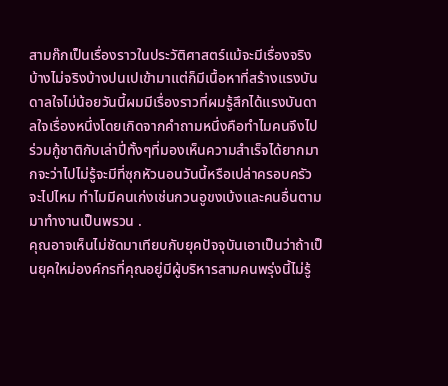สามก๊กเป็นเรื่องราวในประวัติศาสตร์แม้จะมีเรื่องจริงบ้างไม่จริงบ้างปนเปเข้ามาแต่ก็มีเนื้อหาที่สร้างแรงบันดาลใจไม่น้อยวันนี้ผมมีเรื่องราวที่ผมรู้สึกได้แรงบันดาลใจเรื่องหนึ่งโดยเกิดจากคำถามหนึ่งคือทำไมคนจึงไปร่วมกู้ชาติกับเล่าปี่ทั้งๆที่มองเห็นความสำเร็จได้ยากมากจะว่าไปไม่รู้จะมีที่ซุกหัวนอนวันนี้หรือเปล่าครอบครัวจะไปไหม ทำไมมีคนเก่งเช่นกวนอูขงเบ้งและคนอื่นตามมาทำงานเป็นพรวน .
คุณอาจเห็นไม่ชัดมาเทียบกับยุคปัจจุบันเอาเป็นว่าถ้าเป็นยุคใหม่องค์กรที่คุณอยู่มีผู้บริหารสามคนพรุ่งนี้ไม่รู้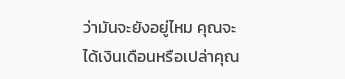ว่ามันจะยังอยู่ไหม คุณจะได้เงินเดือนหรือเปล่าคุณ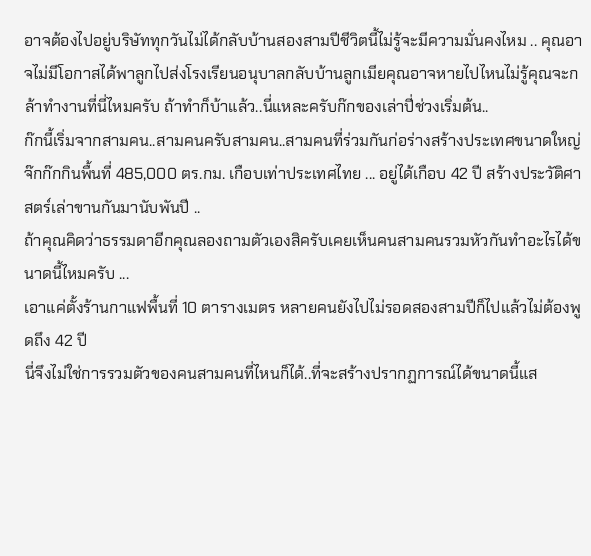อาจต้องไปอยู่บริษัททุกวันไม่ได้กลับบ้านสองสามปีชีวิตนี้ไม่รู้จะมีความมั่นคงไหม .. คุณอาจไม่มีโอกาสได้พาลูกไปส่งโรงเรียนอนุบาลกลับบ้านลูกเมียคุณอาจหายไปไหนไม่รู้คุณจะกล้าทำงานที่นี่ไหมครับ ถ้าทำก็บ้าแล้ว..นี่แหละครับก๊กของเล่าปี่ช่วงเริ่มต้น..
ก๊กนี้เริ่มจากสามคน..สามคนครับสามคน..สามคนที่ร่วมกันก่อร่างสร้างประเทศขนาดใหญ่จ๊กก๊กกินพื้นที่ 485,000 ตร.กม. เกือบเท่าประเทศไทย ... อยู่ได้เกือบ 42 ปี สร้างประวัติศาสตร์เล่าขานกันมานับพันปี ..
ถ้าคุณคิดว่าธรรมดาอีกคุณลองถามตัวเองสิครับเคยเห็นคนสามคนรวมหัวกันทำอะไรได้ขนาดนี้ไหมครับ ...
เอาแค่ตั้งร้านกาแฟพื้นที่ 10 ตารางเมตร หลายคนยังไปไม่รอดสองสามปีก็ไปแล้วไม่ต้องพูดถึง 42 ปี
นี่จึงไม่ใช่การรวมตัวของคนสามคนที่ไหนก็ได้..ที่จะสร้างปรากฏการณ์ได้ขนาดนี้แส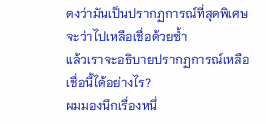ดงว่ามันเป็นปรากฏการณ์ที่สุดพิเศษ จะว่าไปเหลือเชื่อด้วยซ้ำ
แล้วเราจะอธิบายปรากฏการณ์เหลือเชื่อนี้ได้อย่างไร?
ผมมองนึกเรื่องหนึ่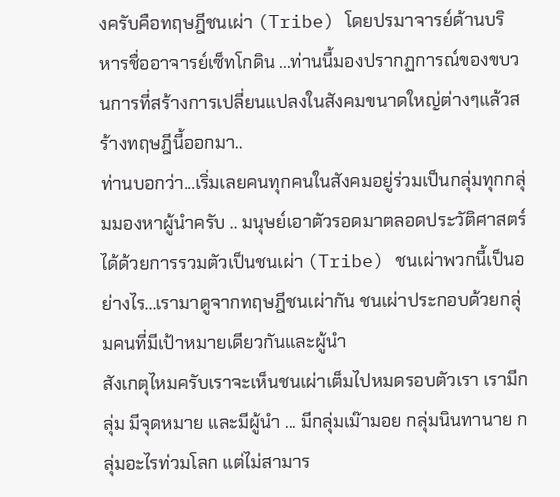งครับคือทฤษฎีชนเผ่า (Tribe) โดยปรมาจารย์ด้านบริหารชื่ออาจารย์เซ็ทโกดิน ...ท่านนี้มองปรากฏการณ์ของขบวนการที่สร้างการเปลี่ยนแปลงในสังคมขนาดใหญ่ต่างๆแล้วสร้างทฤษฎีนี้ออกมา..
ท่านบอกว่า...เริ่มเลยคนทุกคนในสังคมอยู่ร่วมเป็นกลุ่มทุกกลุ่มมองหาผู้นำครับ .. มนุษย์เอาตัวรอดมาตลอดประวัติศาสตร์ได้ด้วยการรวมตัวเป็นชนเผ่า (Tribe) ชนเผ่าพวกนี้เป็นอย่างไร...เรามาดูจากทฤษฎีชนเผ่ากัน ชนเผ่าประกอบด้วยกลุ่มคนที่มีเป้าหมายเดียวกันและผู้นำ
สังเกตุไหมครับเราจะเห็นชนเผ่าเต็มไปหมดรอบตัวเรา เรามีกลุ่ม มีจุดหมาย และมีผู้นำ ... มีกลุ่มเม๊ามอย กลุ่มนินทานาย กลุ่มอะไรท่วมโลก แต่ไม่สามาร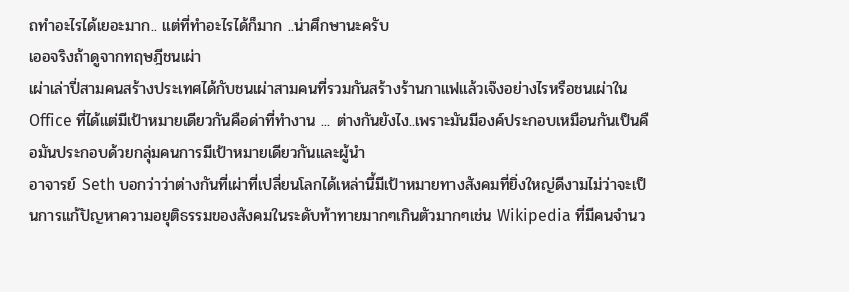ถทำอะไรได้เยอะมาก.. แต่ที่ทำอะไรได้ก็มาก ..น่าศึกษานะครับ
เออจริงถ้าดูจากทฤษฎีชนเผ่า
เผ่าเล่าปี่สามคนสร้างประเทศได้กับชนเผ่าสามคนที่รวมกันสร้างร้านกาแฟแล้วเจ๊งอย่างไรหรือชนเผ่าใน Office ที่ได้แต่มีเป้าหมายเดียวกันคือด่าที่ทำงาน ... ต่างกันยังไง..เพราะมันมีองค์ประกอบเหมือนกันเป็นคือมันประกอบด้วยกลุ่มคนการมีเป้าหมายเดียวกันและผู้นำ
อาจารย์ Seth บอกว่าว่าต่างกันที่เผ่าที่เปลี่ยนโลกได้เหล่านี้มีเป้าหมายทางสังคมที่ยิ่งใหญ่ดีงามไม่ว่าจะเป็นการแก้ปัญหาความอยุติธรรมของสังคมในระดับท้าทายมากๆเกินตัวมากๆเช่น Wikipedia ที่มีคนจำนว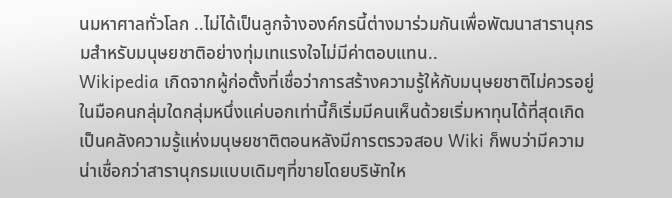นมหาศาลทั่วโลก ..ไม่ได้เป็นลูกจ้างองค์กรนี้ต่างมาร่วมกันเพื่อพัฒนาสารานุกรมสำหรับมนุษยชาติอย่างทุ่มเทแรงใจไม่มีค่าตอบแทน..
Wikipedia เกิดจากผู้ก่อตั้งที่เชื่อว่าการสร้างความรู้ให้กับมนุษยชาติไม่ควรอยู่ในมือคนกลุ่มใดกลุ่มหนึ่งแค่บอกเท่านี้ก็เริ่มมีคนเห็นด้วยเริ่มหาทุนได้ที่สุดเกิดเป็นคลังความรู้แห่งมนุษยชาติตอนหลังมีการตรวจสอบ Wiki ก็พบว่ามีความน่าเชื่อกว่าสารานุกรมแบบเดิมๆที่ขายโดยบริษัทให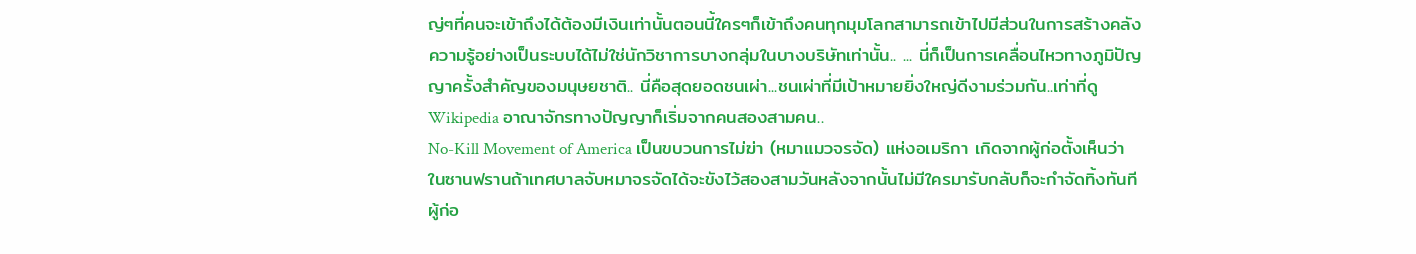ญ่ๆที่คนจะเข้าถึงได้ต้องมีเงินเท่านั้นตอนนี้ใครๆก็เข้าถึงคนทุกมุมโลกสามารถเข้าไปมีส่วนในการสร้างคลังความรู้อย่างเป็นระบบได้ไม่ใช่นักวิชาการบางกลุ่มในบางบริษัทเท่านั้น.. ... นี่ก็เป็นการเคลื่อนไหวทางภูมิปัญญาครั้งสำคัญของมนุษยชาติ.. นี่คือสุดยอดชนเผ่า...ชนเผ่าที่มีเป้าหมายยิ่งใหญ่ดีงามร่วมกัน..เท่าที่ดู Wikipedia อาณาจักรทางปัญญาก็เริ่มจากคนสองสามคน..
No-Kill Movement of America เป็นขบวนการไม่ฆ่า (หมาแมวจรจัด) แห่งอเมริกา เกิดจากผู้ก่อตั้งเห็นว่าในซานฟรานถ้าเทศบาลจับหมาจรจัดได้จะขังไว้สองสามวันหลังจากนั้นไม่มีใครมารับกลับก็จะกำจัดทิ้งทันทีผู้ก่อ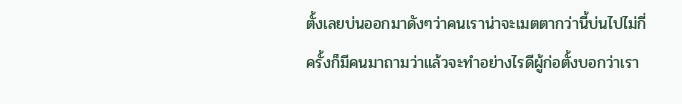ตั้งเลยบ่นออกมาดังๆว่าคนเราน่าจะเมตตากว่านี้บ่นไปไม่กี่ครั้งก็มีคนมาถามว่าแล้วจะทำอย่างไรดีผู้ก่อตั้งบอกว่าเรา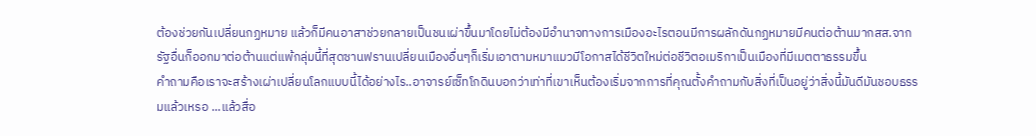ต้องช่วยกันเปลี่ยนกฏหมาย แล้วก็มีคนอาสาช่วยกลายเป็นชนเผ่าขึ้นมาโดยไม่ต้องมีอำนาจทางการเมืองอะไรตอนมีการผลักดันกฏหมายมีคนต่อต้านมากสส.จากรัฐอื่นก็ออกมาต่อต้านแต่แพ้กลุ่มนี้ที่สุดซานฟรานเปลี่ยนเมืองอื่นๆก็เริ่มเอาตามหมาแมวมีโอกาสได้ชีวิตใหม่ต่อชีวิตอเมริกาเป็นเมืองที่มีเมตตาธรรมขึ้น
คำถามคือเราจะสร้างเผ่าเปลี่ยนโลกแบบนี้ได้อย่างไร..อาจารย์เซ็ทโกดินบอกว่าเท่าที่เขาเห็นต้องเริ่มจากการที่คุณตั้งคำถามกับสิ่งที่เป็นอยู่ว่าสิ่งนี้มันดีมันชอบธรรมแล้วเหรอ ...แล้วสื่อ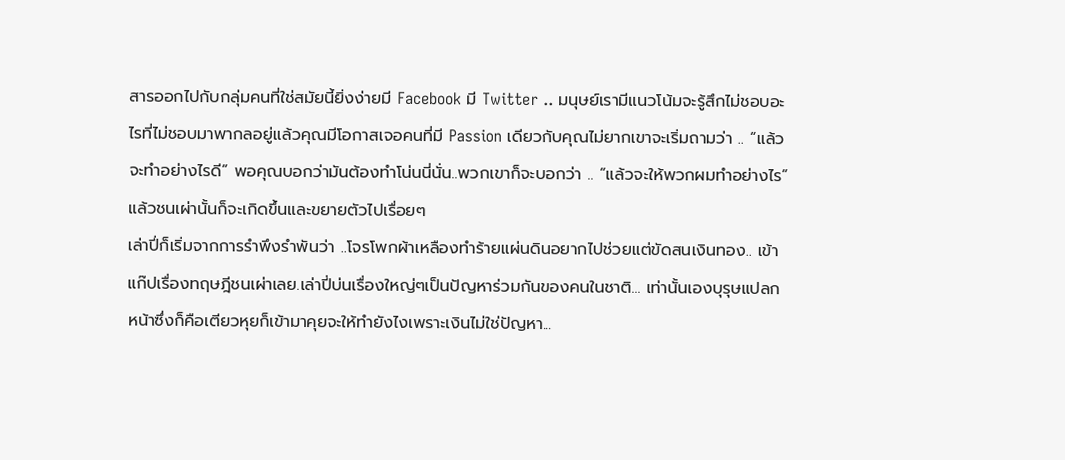สารออกไปกับกลุ่มคนที่ใช่สมัยนี้ยิ่งง่ายมี Facebook มี Twitter .. มนุษย์เรามีแนวโน้มจะรู้สึกไม่ชอบอะไรที่ไม่ชอบมาพากลอยู่แล้วคุณมีโอกาสเจอคนที่มี Passion เดียวกับคุณไม่ยากเขาจะเริ่มถามว่า .. “แล้วจะทำอย่างไรดี” พอคุณบอกว่ามันต้องทำโน่นนี่นั่น..พวกเขาก็จะบอกว่า .. “แล้วจะให้พวกผมทำอย่างไร” แล้วชนเผ่านั้นก็จะเกิดขึ้นและขยายตัวไปเรื่อยๆ
เล่าปี่ก็เริ่มจากการรำพึงรำพันว่า ..โจรโพกผ้าเหลืองทำร้ายแผ่นดินอยากไปช่วยแต่ขัดสนเงินทอง.. เข้าแก๊ปเรื่องทฤษฎีชนเผ่าเลย.เล่าปี่บ่นเรื่องใหญ่ๆเป็นปัญหาร่วมกันของคนในชาติ... เท่านั้นเองบุรุษแปลกหน้าซึ่งก็คือเตียวหุยก็เข้ามาคุยจะให้ทำยังไงเพราะเงินไม่ใช่ปัญหา...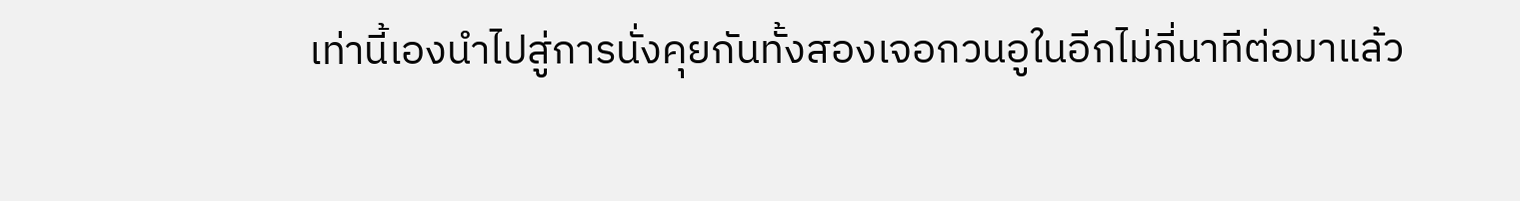เท่านี้เองนำไปสู่การนั่งคุยกันทั้งสองเจอกวนอูในอีกไม่กี่นาทีต่อมาแล้ว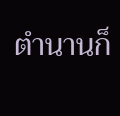ตำนานก็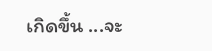เกิดขึ้น ...จะ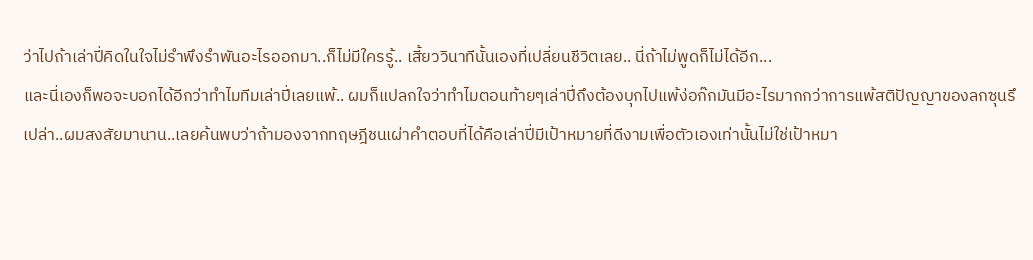ว่าไปถ้าเล่าปี่คิดในใจไม่รำพึงรำพันอะไรออกมา..ก็ไม่มีใครรู้.. เสี้ยววินาทีนั้นเองที่เปลี่ยนชีวิตเลย.. นี่ถ้าไม่พูดก็ไม่ได้อีก...
และนี่เองก็พอจะบอกได้อีกว่าทำไมทีมเล่าปี่เลยแพ้.. ผมก็แปลกใจว่าทำไมตอนท้ายๆเล่าปี่ถึงต้องบุกไปแพ้ง่อก๊กมันมีอะไรมากกว่าการแพ้สติปัญญาของลกซุนรึเปล่า..ผมสงสัยมานาน..เลยค้นพบว่าถ้ามองจากทฤษฎีชนเผ่าคำตอบที่ได้คือเล่าปี่มีเป้าหมายที่ดีงามเพื่อตัวเองเท่านั้นไม่ใช่เป้าหมา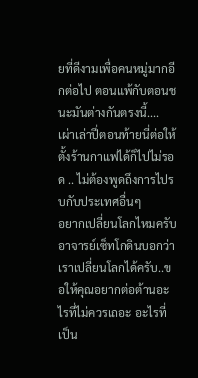ยที่ดีงามเพื่อคนหมู่มากอีกต่อไป ตอนแพ้กับตอนชนะมันต่างกันตรงนี้.... เผ่าเล่าปี่ตอนท้ายนี่ต่อให้ตั้งร้านกาแฟได้ก็ไปไม่รอด .. ไม่ต้องพูดถึงการไปรบกับประเทศอื่นๆ
อยากเปลี่ยนโลกไหมครับ
อาจารย์เซ็ทโกดินบอกว่าเราเปลี่ยนโลกได้ครับ..ขอให้คุณอยากต่อต้านอะไรที่ไม่ควรเถอะ อะไรที่เป็น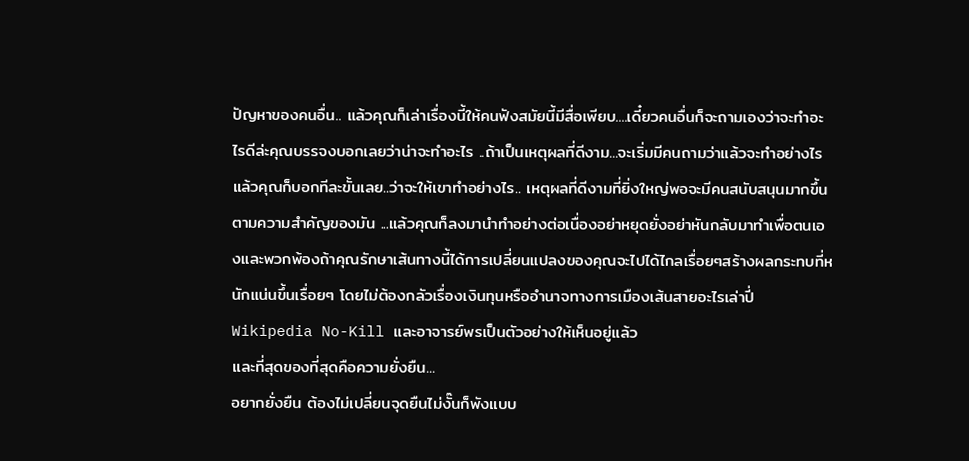ปัญหาของคนอื่น.. แล้วคุณก็เล่าเรื่องนี้ให้คนฟังสมัยนี้มีสื่อเพียบ....เดี๋ยวคนอื่นก็จะถามเองว่าจะทำอะไรดีล่ะคุณบรรจงบอกเลยว่าน่าจะทำอะไร ..ถ้าเป็นเหตุผลที่ดีงาม...จะเริ่มมีคนถามว่าแล้วจะทำอย่างไรแล้วคุณก็บอกทีละขั้นเลย..ว่าจะให้เขาทำอย่างไร.. เหตุผลที่ดีงามที่ยิ่งใหญ่พอจะมีคนสนับสนุนมากขึ้นตามความสำคัญของมัน ...แล้วคุณก็ลงมานำทำอย่างต่อเนื่องอย่าหยุดยั่งอย่าหันกลับมาทำเพื่อตนเองและพวกพ้องถ้าคุณรักษาเส้นทางนี้ได้การเปลี่ยนแปลงของคุณจะไปได้ไกลเรื่อยๆสร้างผลกระทบที่หนักแน่นขึ้นเรื่อยๆ โดยไม่ต้องกลัวเรื่องเงินทุนหรืออำนาจทางการเมืองเส้นสายอะไรเล่าปี่ Wikipedia No-Kill และอาจารย์พรเป็นตัวอย่างให้เห็นอยู่แล้ว
และที่สุดของที่สุดคือความยั่งยืน...
อยากยั่งยืน ต้องไม่เปลี่ยนจุดยืนไม่งั๊นก็พังแบบ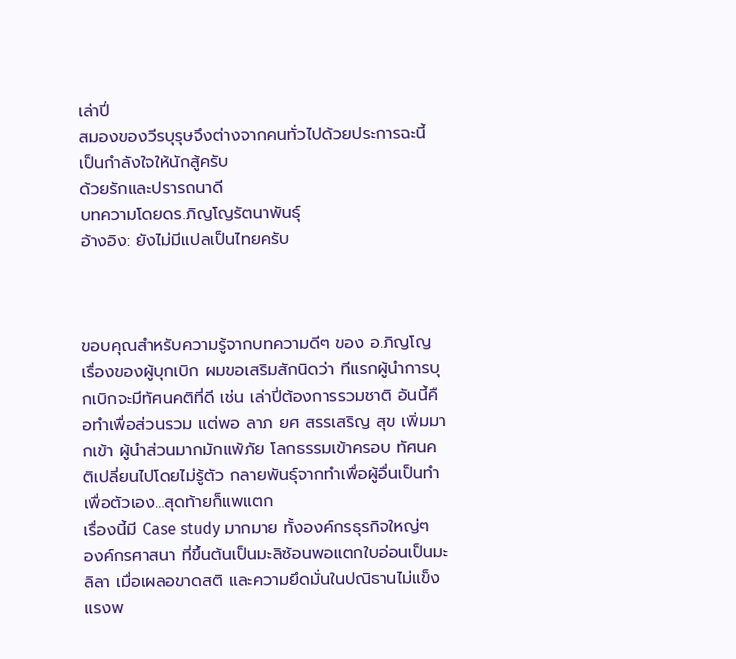เล่าปี่
สมองของวีรบุรุษจึงต่างจากคนทั่วไปด้วยประการฉะนี้
เป็นกำลังใจให้นักสู้ครับ
ด้วยรักและปรารถนาดี
บทความโดยดร.ภิญโญรัตนาพันธุ์
อ้างอิง: ยังไม่มีแปลเป็นไทยครับ



ขอบคุณสำหรับความรู้จากบทความดีๆ ของ อ.ภิญโญ เรื่องของผู้บุกเบิก ผมขอเสริมสักนิดว่า ทีแรกผู้นำการบุกเบิกจะมีทัศนคติที่ดี เช่น เล่าปี่ต้องการรวมชาติ อันนี้คือทำเพื่อส่วนรวม แต่พอ ลาภ ยศ สรรเสริญ สุข เพิ่มมากเข้า ผู้นำส่วนมากมักแพ้ภัย โลกธรรมเข้าครอบ ทัศนคติเปลี่ยนไปโดยไม่รู้ตัว กลายพันธุ์จากทำเพื่อผู้อื่นเป็นทำเพื่อตัวเอง…สุดท้ายก็แพแตก
เรื่องนี้มี Case study มากมาย ทั้งองค์กรธุรกิจใหญ่ๆ องค์กรศาสนา ที่ขึ้นต้นเป็นมะลิซ้อนพอแตกใบอ่อนเป็นมะลิลา เมื่อเผลอขาดสติ และความยึดมั่นในปณิธานไม่แข็งแรงพ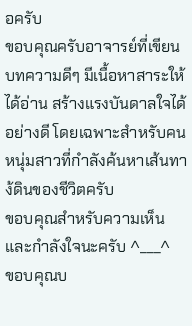อครับ
ขอบคุณครับอาจารย์ที่เขียนบทความดีๆ มีเนื้อหาสาระให้ได้อ่าน สร้างแรงบันดาลใจได้อย่างดี โดยเฉพาะสำหรับคนหนุ่มสาวที่กำลังค้นหาเส้นทาง้ดินของชีวิตครับ
ขอบคุณสำหรับความเห็นและกำลังใจนะครับ ^___^
ขอบคุณบ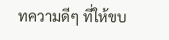ทความดีๆ ที่ให้ขบ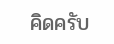คิดครับ